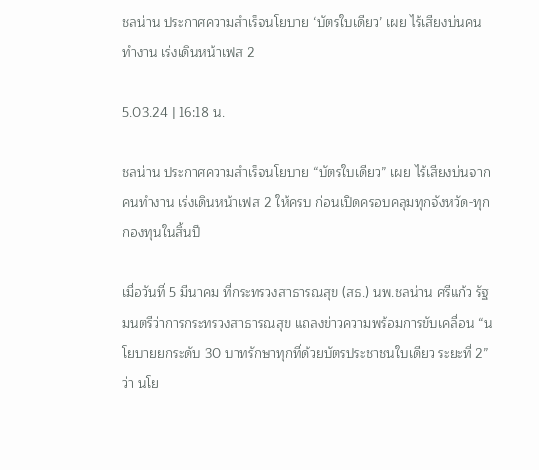ชลน่าน ประกาศความสำเร็จนโยบาย ‘บัตรใบเดียว’ เผย ไร้เสียงบ่นคนทำงาน เร่งเดินหน้าเฟส 2

5.03.24 | 16:18 น.

ชลน่าน ประกาศความสำเร็จนโยบาย “บัตรใบเดียว” เผย ไร้เสียงบ่นจากคนทำงาน เร่งเดินหน้าเฟส 2 ให้ครบ ก่อนเปิดครอบคลุมทุกจังหวัด-ทุกกองทุนในสิ้นปี

เมื่อวันที่ 5 มีนาคม ที่กระทรวงสาธารณสุข (สธ.) นพ.ชลน่าน ศรีแก้ว รัฐมนตรีว่าการกระทรวงสาธารณสุข แถลงข่าวความพร้อมการขับเคลื่อน “นโยบายยกระดับ 30 บาทรักษาทุกที่ด้วยบัตรประชาชนใบเดียว ระยะที่ 2” ว่า นโย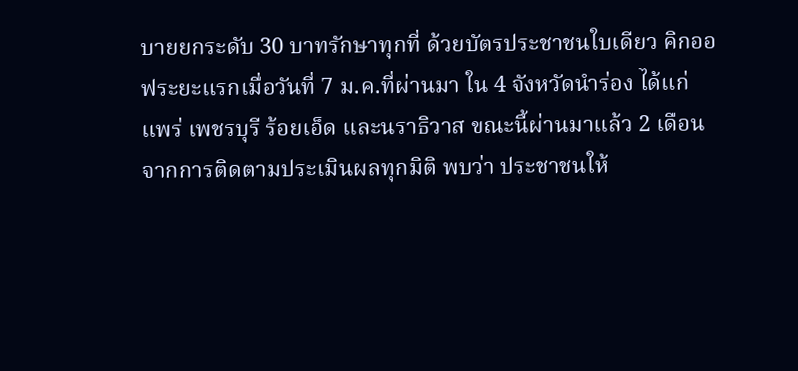บายยกระดับ 30 บาทรักษาทุกที่ ด้วยบัตรประชาชนใบเดียว คิกออฟระยะแรกเมื่อวันที่ 7 ม.ค.ที่ผ่านมา ใน 4 จังหวัดนำร่อง ได้แก่ แพร่ เพชรบุรี ร้อยเอ็ด และนราธิวาส ขณะนี้ผ่านมาแล้ว 2 เดือน จากการติดตามประเมินผลทุกมิติ พบว่า ประชาชนให้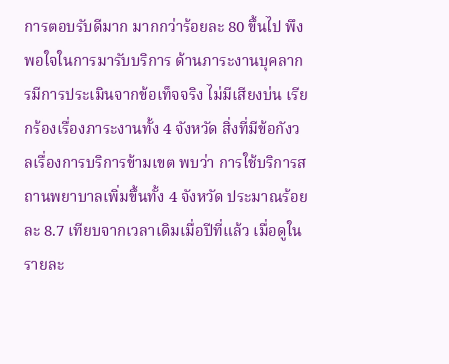การตอบรับดีมาก มากกว่าร้อยละ 80 ขึ้นไป พึงพอใจในการมารับบริการ ด้านภาระงานบุคลากรมีการประเมินจากข้อเท็จจริง ไม่มีเสียงบ่น เรียกร้องเรื่องภาระงานทั้ง 4 จังหวัด สิ่งที่มีข้อกังวลเรื่องการบริการข้ามเขต พบว่า การใช้บริการสถานพยาบาลเพิ่มขึ้นทั้ง 4 จังหวัด ประมาณร้อยละ 8.7 เทียบจากเวลาเดิมเมื่อปีที่แล้ว เมื่อดูในรายละ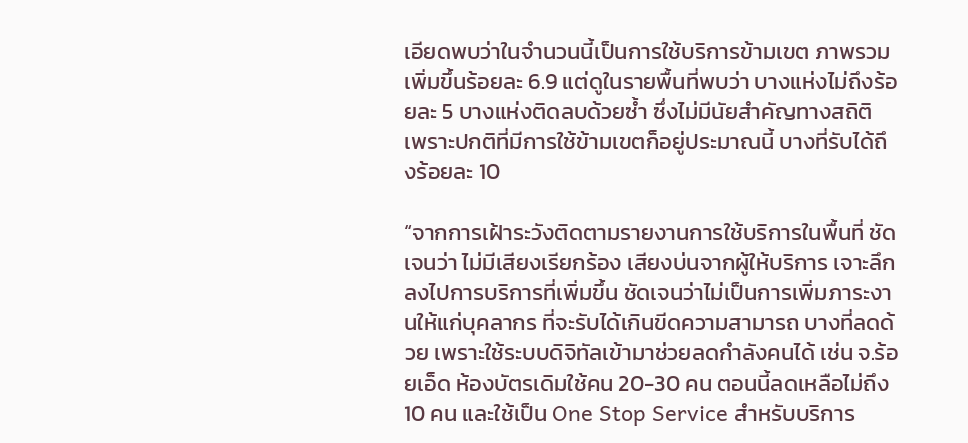เอียดพบว่าในจำนวนนี้เป็นการใช้บริการข้ามเขต ภาพรวมเพิ่มขึ้นร้อยละ 6.9 แต่ดูในรายพื้นที่พบว่า บางแห่งไม่ถึงร้อยละ 5 บางแห่งติดลบด้วยซ้ำ ซึ่งไม่มีนัยสำคัญทางสถิติ เพราะปกติที่มีการใช้ข้ามเขตก็อยู่ประมาณนี้ บางที่รับได้ถึงร้อยละ 10

“จากการเฝ้าระวังติดตามรายงานการใช้บริการในพื้นที่ ชัดเจนว่า ไม่มีเสียงเรียกร้อง เสียงบ่นจากผู้ให้บริการ เจาะลึกลงไปการบริการที่เพิ่มขึ้น ชัดเจนว่าไม่เป็นการเพิ่มภาระงานให้แก่บุคลากร ที่จะรับได้เกินขีดความสามารถ บางที่ลดด้วย เพราะใช้ระบบดิจิทัลเข้ามาช่วยลดกำลังคนได้ เช่น จ.ร้อยเอ็ด ห้องบัตรเดิมใช้คน 20-30 คน ตอนนี้ลดเหลือไม่ถึง 10 คน และใช้เป็น One Stop Service สำหรับบริการ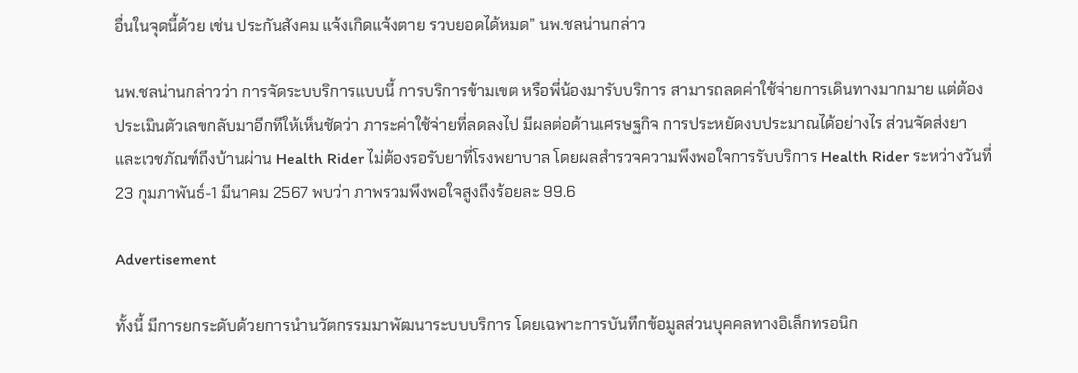อื่นในจุดนี้ด้วย เช่น ประกันสังคม แจ้งเกิดแจ้งตาย รวบยอดได้หมด” นพ.ชลน่านกล่าว

นพ.ชลน่านกล่าวว่า การจัดระบบริการแบบนี้ การบริการข้ามเขต หรือพี่น้องมารับบริการ สามารถลดค่าใช้จ่ายการเดินทางมากมาย แต่ต้องประเมินตัวเลขกลับมาอีกทีให้เห็นชัดว่า ภาระค่าใช้จ่ายที่ลดลงไป มีผลต่อด้านเศรษฐกิจ การประหยัดงบประมาณได้อย่างไร ส่วนจัดส่งยาและเวชภัณฑ์ถึงบ้านผ่าน Health Rider ไม่ต้องรอรับยาที่โรงพยาบาล โดยผลสำรวจความพึงพอใจการรับบริการ Health Rider ระหว่างวันที่ 23 กุมภาพันธ์-1 มีนาคม 2567 พบว่า ภาพรวมพึงพอใจสูงถึงร้อยละ 99.6

Advertisement

ทั้งนี้ มีการยกระดับด้วยการนำนวัตกรรมมาพัฒนาระบบบริการ โดยเฉพาะการบันทึกข้อมูลส่วนบุคคลทางอิเล็กทรอนิก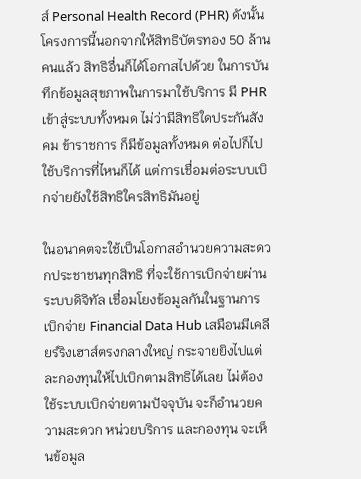ส์ Personal Health Record (PHR) ดังนั้น โครงการนี้นอกจากให้สิทธิบัตรทอง 50 ล้านคนแล้ว สิทธิอื่นก็ได้โอกาสไปด้วย ในการบันทึกข้อมูลสุขภาพในการมาใช้บริการ มี PHR เข้าสู่ระบบทั้งหมด ไม่ว่ามีสิทธิใดประกันสังคม ข้าราชการ ก็มีข้อมูลทั้งหมด ต่อไปก็ไปใช้บริการที่ไหนก็ได้ แต่การเชื่อมต่อระบบเบิกจ่ายยังใช้สิทธิใครสิทธิมันอยู่

ในอนาคตจะใช้เป็นโอกาสอำนวยความสะดวกประชาชนทุกสิทธิ ที่จะใช้การเบิกจ่ายผ่านระบบดิจิทัล เชื่อมโยงข้อมูลกันในฐานการเบิกจ่าย Financial Data Hub เสมือนมีเคลียร์ริงเฮาส์ตรงกลางใหญ่ กระจายยิงไปแต่ละกองทุนให้ไปเบิกตามสิทธิได้เลย ไม่ต้องใช้ระบบเบิกจ่ายตามปัจจุบัน จะก็อำนวยความสะดวก หน่วยบริการ และกองทุน จะเห็นข้อมูล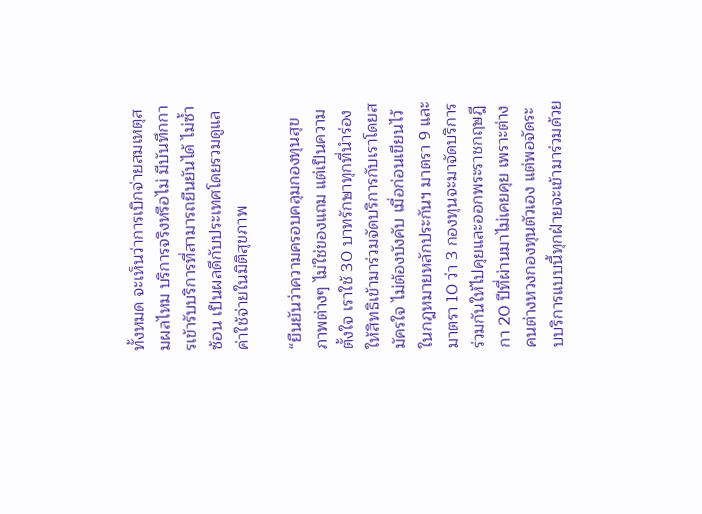ทั้งหมด จะเห็นว่าการเบิกจ่ายสมเหตุสมผลไหม บริการจริงหรือไม่ มีบันทึกการเข้ารับบริการที่สามารถยืนยันได้ ไม่ซ้ำซ้อน เป็นผลดีกับประเทศโดยรวมดูแลค่าใช้จ่ายในมิติสุขภาพ

“ยืนยันว่าความครอบคลุมกองทุนสุขภาพต่างๆ ไม่ใช่ของแถม แต่เป็นความตั้งใจ เราใช้ 30 บาทรักษาทุกที่นำร่องให้สิทธิเข้ามาร่วมจัดบริการกับเราโดยสมัครใจ ไม่ต้องบังคับ เมื่อก่อนเขียนไว้ในกฎหมายหลักประกันฯ มาตรา 9 และมาตรา 10 ว่า 3 กองทุนจะมาจัดบริการร่วมกันให้ไปคุยและออกพระราชกฤษฎีกา 20 ปีที่ผ่านมาไม่เคยคุย เพราะต่างคนต่างหวงกองทุนตัวเอง แต่พอจัดระบบริการแบบนี้ทุกฝ่ายจะเข้ามาร่วมด้วย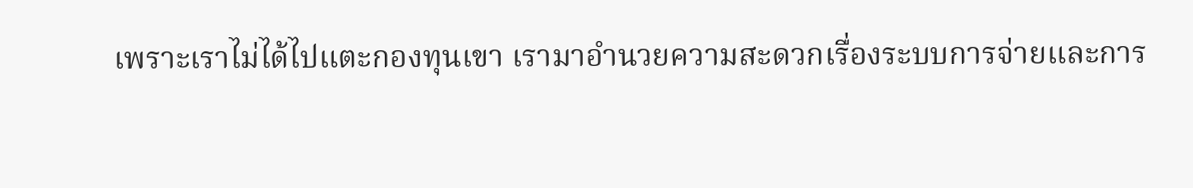เพราะเราไม่ได้ไปแตะกองทุนเขา เรามาอำนวยความสะดวกเรื่องระบบการจ่ายและการ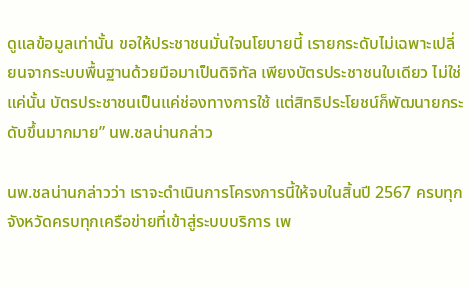ดูแลข้อมูลเท่านั้น ขอให้ประชาชนมั่นใจนโยบายนี้ เรายกระดับไม่เฉพาะเปลี่ยนจากระบบพื้นฐานด้วยมือมาเป็นดิจิทัล เพียงบัตรประชาชนใบเดียว ไม่ใช่แค่นั้น บัตรประชาชนเป็นแค่ช่องทางการใช้ แต่สิทธิประโยชน์ก็พัฒนายกระดับขึ้นมากมาย” นพ.ชลน่านกล่าว

นพ.ชลน่านกล่าวว่า เราจะดำเนินการโครงการนี้ให้จบในสิ้นปี 2567 ครบทุกจังหวัดครบทุกเครือข่ายที่เข้าสู่ระบบบริการ เพ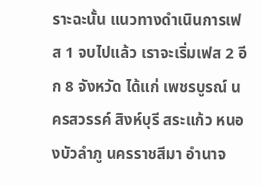ราะฉะนั้น แนวทางดำเนินการเฟส 1 จบไปแล้ว เราจะเริ่มเฟส 2 อีก 8 จังหวัด ได้แก่ เพชรบูรณ์ นครสวรรค์ สิงห์บุรี สระแก้ว หนองบัวลำภู นครราชสีมา อำนาจ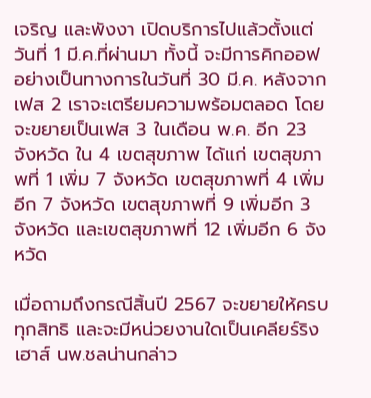เจริญ และพังงา เปิดบริการไปแล้วตั้งแต่วันที่ 1 มี.ค.ที่ผ่านมา ทั้งนี้ จะมีการคิกออฟอย่างเป็นทางการในวันที่ 30 มี.ค. หลังจากเฟส 2 เราจะเตรียมความพร้อมตลอด โดยจะขยายเป็นเฟส 3 ในเดือน พ.ค. อีก 23 จังหวัด ใน 4 เขตสุขภาพ ได้แก่ เขตสุขภาพที่ 1 เพิ่ม 7 จังหวัด เขตสุขภาพที่ 4 เพิ่มอีก 7 จังหวัด เขตสุขภาพที่ 9 เพิ่มอีก 3 จังหวัด และเขตสุขภาพที่ 12 เพิ่มอีก 6 จังหวัด

เมื่อถามถึงกรณีสิ้นปี 2567 จะขยายให้ครบทุกสิทธิ และจะมีหน่วยงานใดเป็นเคลียร์ริงเฮาส์ นพ.ชลน่านกล่าว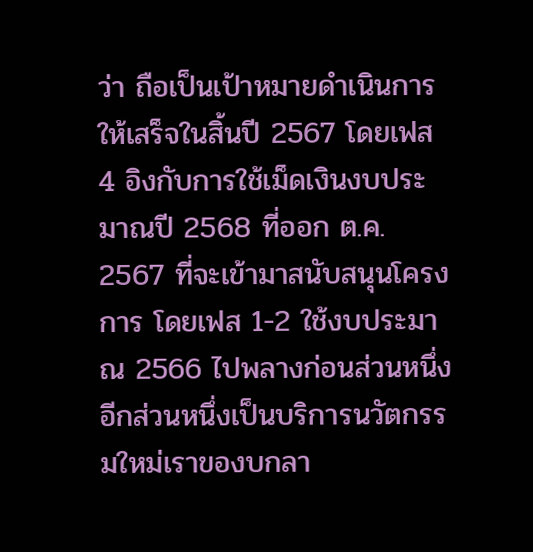ว่า ถือเป็นเป้าหมายดำเนินการให้เสร็จในสิ้นปี 2567 โดยเฟส 4 อิงกับการใช้เม็ดเงินงบประมาณปี 2568 ที่ออก ต.ค. 2567 ที่จะเข้ามาสนับสนุนโครงการ โดยเฟส 1-2 ใช้งบประมาณ 2566 ไปพลางก่อนส่วนหนึ่ง อีกส่วนหนึ่งเป็นบริการนวัตกรรมใหม่เราของบกลา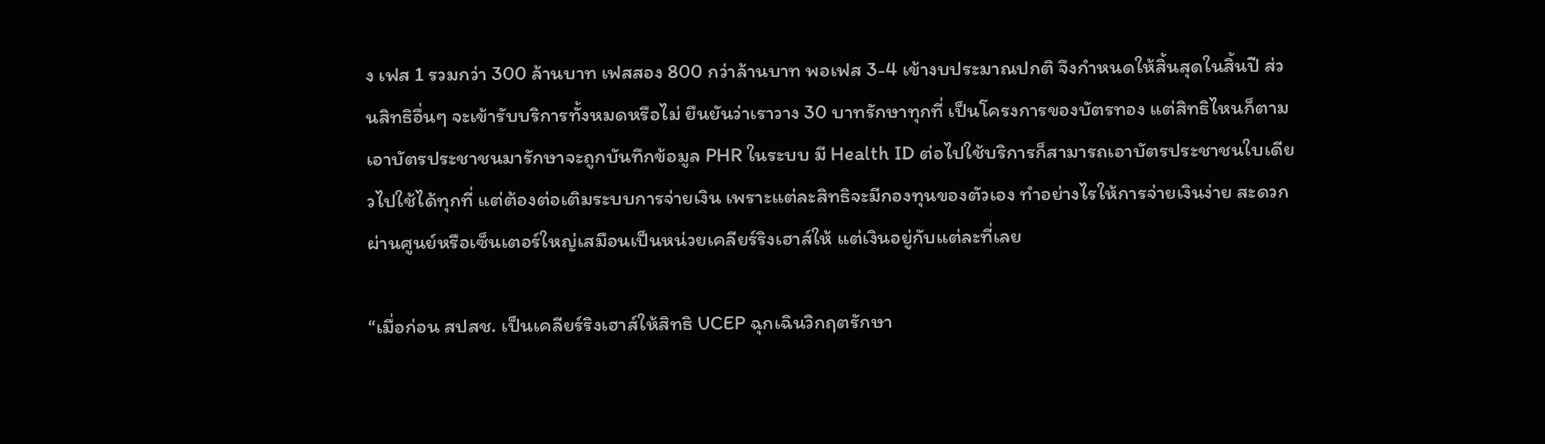ง เฟส 1 รวมกว่า 300 ล้านบาท เฟสสอง 800 กว่าล้านบาท พอเฟส 3-4 เข้างบประมาณปกติ จึงกำหนดให้สิ้นสุดในสิ้นปี ส่วนสิทธิอื่นๆ จะเข้ารับบริการทั้งหมดหรือไม่ ยืนยันว่าเราวาง 30 บาทรักษาทุกที่ เป็นโครงการของบัตรทอง แต่สิทธิไหนก็ตาม เอาบัตรประชาชนมารักษาจะถูกบันทึกข้อมูล PHR ในระบบ มี Health ID ต่อไปใช้บริการก็สามารถเอาบัตรประชาชนใบเดียวไปใช้ได้ทุกที่ แต่ต้องต่อเติมระบบการจ่ายเงิน เพราะแต่ละสิทธิจะมีกองทุนของตัวเอง ทำอย่างไรให้การจ่ายเงินง่าย สะดวก ผ่านศูนย์หรือเซ็นเตอร์ใหญ่เสมือนเป็นหน่วยเคลียร์ริงเฮาส์ให้ แต่เงินอยู่กับแต่ละที่เลย

“เมื่อก่อน สปสช. เป็นเคลียร์ริงเฮาส์ให้สิทธิ UCEP ฉุกเฉินวิกฤตรักษา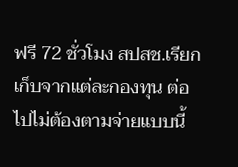ฟรี 72 ชั่วโมง สปสช.เรียกเก็บจากแต่ละกองทุน ต่อไปไม่ต้องตามจ่ายแบบนี้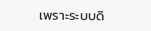เพราะระบบดิ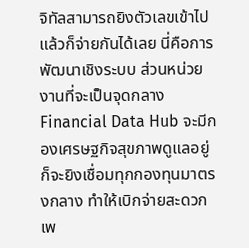จิทัลสามารถยิงตัวเลขเข้าไปแล้วก็จ่ายกันได้เลย นี่คือการพัฒนาเชิงระบบ ส่วนหน่วยงานที่จะเป็นจุดกลาง Financial Data Hub จะมีกองเศรษฐกิจสุขภาพดูแลอยู่ ก็จะยิงเชื่อมทุกกองทุนมาตรงกลาง ทำให้เบิกจ่ายสะดวก เพ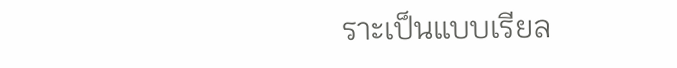ราะเป็นแบบเรียล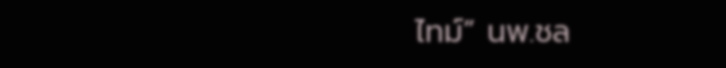ไทม์” นพ.ชล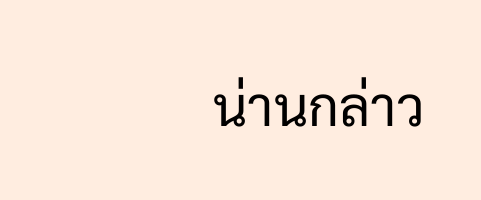น่านกล่าว